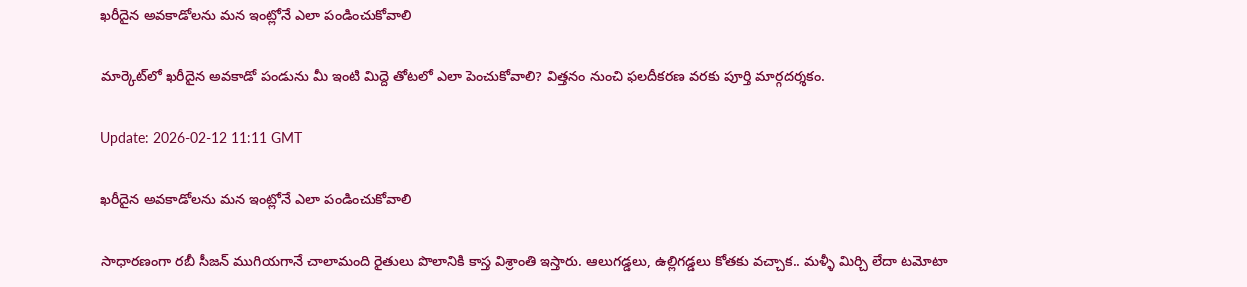ఖరీదైన అవకాడోలను మన ఇంట్లోనే ఎలా పండించుకోవాలి

మార్కెట్‌లో ఖరీదైన అవకాడో పండును మీ ఇంటి మిద్దె తోటలో ఎలా పెంచుకోవాలి? విత్తనం నుంచి ఫలదీకరణ వరకు పూర్తి మార్గదర్శకం.

Update: 2026-02-12 11:11 GMT

ఖరీదైన అవకాడోలను మన ఇంట్లోనే ఎలా పండించుకోవాలి

సాధారణంగా రబీ సీజన్ ముగియగానే చాలామంది రైతులు పొలానికి కాస్త విశ్రాంతి ఇస్తారు. ఆలుగడ్డలు, ఉల్లిగడ్డలు కోతకు వచ్చాక.. మళ్ళీ మిర్చి లేదా టమోటా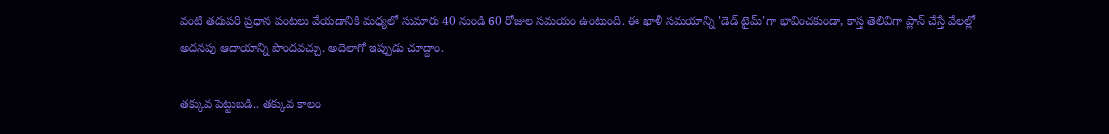వంటి తదుపరి ప్రధాన పంటలు వేయడానికి మధ్యలో సుమారు 40 నుండి 60 రోజుల సమయం ఉంటుంది. ఈ ఖాళీ సమయాన్ని 'డెడ్ టైమ్'గా భావించకుండా, కాస్త తెలివిగా ప్లాన్ చేస్తే వేలల్లో అదనపు ఆదాయాన్ని పొందవచ్చు. అదెలాగో ఇప్పుడు చూద్దాం.

తక్కువ పెట్టుబడి.. తక్కువ కాలం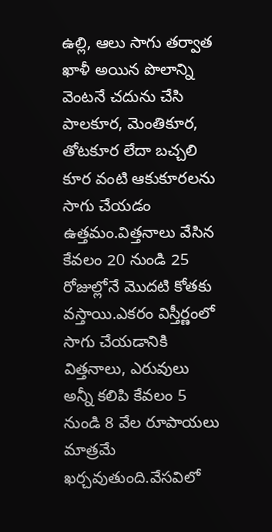ఉల్లి, ఆలు సాగు తర్వాత ఖాళీ అయిన పొలాన్ని వెంటనే చదును చేసి పాలకూర, మెంతికూర, తోటకూర లేదా బచ్చలి కూర వంటి ఆకుకూరలను సాగు చేయడం ఉత్తమం.విత్తనాలు వేసిన కేవలం 20 నుండి 25 రోజుల్లోనే మొదటి కోతకు వస్తాయి.ఎకరం విస్తీర్ణంలో సాగు చేయడానికి విత్తనాలు, ఎరువులు అన్నీ కలిపి కేవలం 5 నుండి 8 వేల రూపాయలు మాత్రమే ఖర్చవుతుంది.వేసవిలో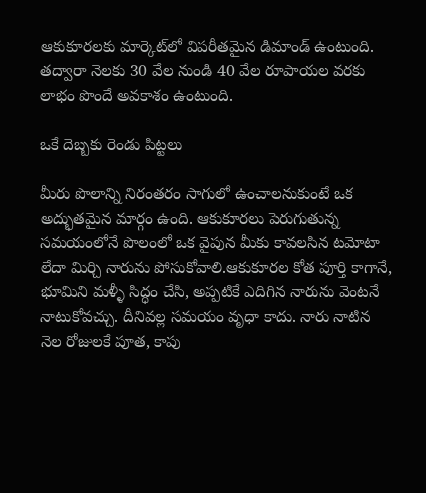ఆకుకూరలకు మార్కెట్‌లో విపరీతమైన డిమాండ్ ఉంటుంది. తద్వారా నెలకు 30 వేల నుండి 40 వేల రూపాయల వరకు లాభం పొందే అవకాశం ఉంటుంది.

ఒకే దెబ్బకు రెండు పిట్టలు

మీరు పొలాన్ని నిరంతరం సాగులో ఉంచాలనుకుంటే ఒక అద్భుతమైన మార్గం ఉంది. ఆకుకూరలు పెరుగుతున్న సమయంలోనే పొలంలో ఒక వైపున మీకు కావలసిన టమోటా లేదా మిర్చి నారును పోసుకోవాలి.ఆకుకూరల కోత పూర్తి కాగానే, భూమిని మళ్ళీ సిద్ధం చేసి, అప్పటికే ఎదిగిన నారును వెంటనే నాటుకోవచ్చు. దీనివల్ల సమయం వృధా కాదు. నారు నాటిన నెల రోజులకే పూత, కాపు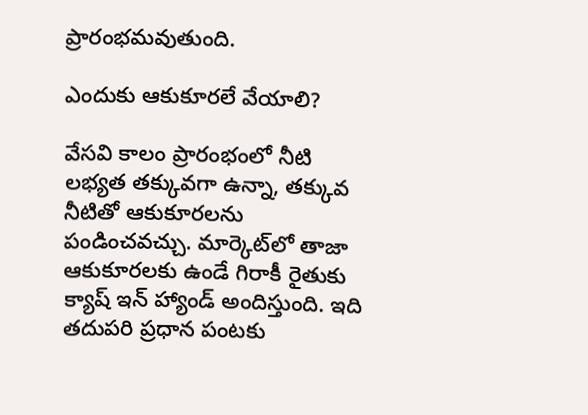ప్రారంభమవుతుంది.

ఎందుకు ఆకుకూరలే వేయాలి?

వేసవి కాలం ప్రారంభంలో నీటి లభ్యత తక్కువగా ఉన్నా, తక్కువ నీటితో ఆకుకూరలను పండించవచ్చు. మార్కెట్‌లో తాజా ఆకుకూరలకు ఉండే గిరాకీ రైతుకు క్యాష్ ఇన్ హ్యాండ్ అందిస్తుంది. ఇది తదుపరి ప్రధాన పంటకు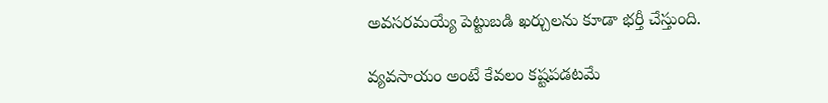అవసరమయ్యే పెట్టుబడి ఖర్చులను కూడా భర్తీ చేస్తుంది.

వ్యవసాయం అంటే కేవలం కష్టపడటమే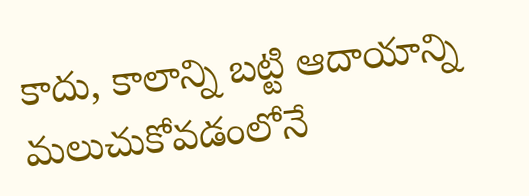కాదు, కాలాన్ని బట్టి ఆదాయాన్ని మలుచుకోవడంలోనే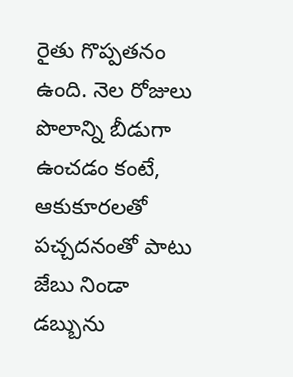రైతు గొప్పతనం ఉంది. నెల రోజులు పొలాన్ని బీడుగా ఉంచడం కంటే, ఆకుకూరలతో పచ్చదనంతో పాటు జేబు నిండా డబ్బును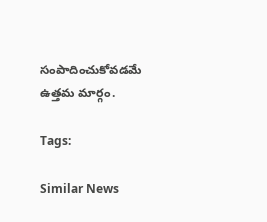సంపాదించుకోవడమే ఉత్తమ మార్గం.

Tags:

Similar News